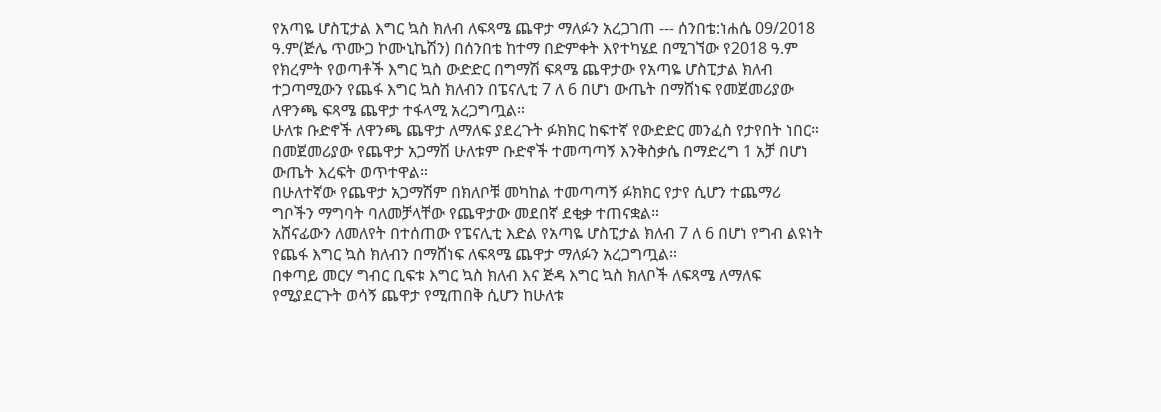የአጣዬ ሆስፒታል እግር ኳስ ክለብ ለፍጻሜ ጨዋታ ማለፉን አረጋገጠ --- ሰንበቴ:ነሐሴ 09/2018 ዓ.ም(ጅሌ ጥሙጋ ኮሙኒኬሽን) በሰንበቴ ከተማ በድምቀት እየተካሄደ በሚገኘው የ2018 ዓ.ም የክረምት የወጣቶች እግር ኳስ ውድድር በግማሽ ፍጻሜ ጨዋታው የአጣዬ ሆስፒታል ክለብ ተጋጣሚውን የጨፋ እግር ኳስ ክለብን በፔናሊቲ 7 ለ 6 በሆነ ውጤት በማሸነፍ የመጀመሪያው ለዋንጫ ፍጻሜ ጨዋታ ተፋላሚ አረጋግጧል።
ሁለቱ ቡድኖች ለዋንጫ ጨዋታ ለማለፍ ያደረጉት ፉክክር ከፍተኛ የውድድር መንፈስ የታየበት ነበር። በመጀመሪያው የጨዋታ አጋማሽ ሁለቱም ቡድኖች ተመጣጣኝ እንቅስቃሴ በማድረግ 1 አቻ በሆነ ውጤት እረፍት ወጥተዋል።
በሁለተኛው የጨዋታ አጋማሽም በክለቦቹ መካከል ተመጣጣኝ ፉክክር የታየ ሲሆን ተጨማሪ ግቦችን ማግባት ባለመቻላቸው የጨዋታው መደበኛ ደቂቃ ተጠናቋል።
አሸናፊውን ለመለየት በተሰጠው የፔናሊቲ እድል የአጣዬ ሆስፒታል ክለብ 7 ለ 6 በሆነ የግብ ልዩነት የጨፋ እግር ኳስ ክለብን በማሸነፍ ለፍጻሜ ጨዋታ ማለፉን አረጋግጧል።
በቀጣይ መርሃ ግብር ቢፍቱ እግር ኳስ ክለብ እና ጅዳ እግር ኳስ ክለቦች ለፍጻሜ ለማለፍ የሚያደርጉት ወሳኝ ጨዋታ የሚጠበቅ ሲሆን ከሁለቱ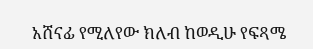አሸናፊ የሚለየው ክለብ ከወዲሁ የፍጻሜ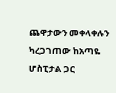ጨዋታውን መቀላቀሉን ካረጋገጠው ከአጣዬ ሆስፒታል ጋር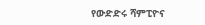የውድድሩ ሻምፒዮና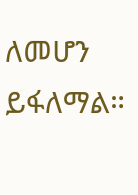ለመሆን ይፋለማል።